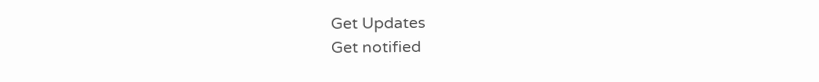Get Updates
Get notified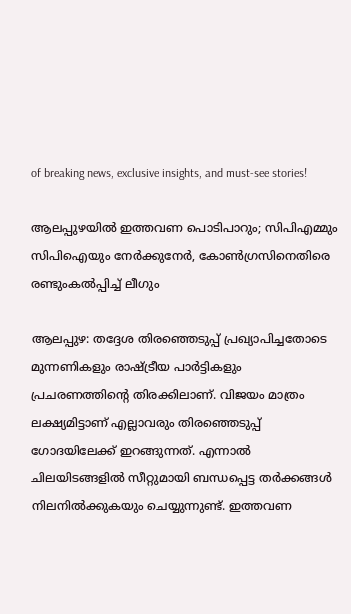of breaking news, exclusive insights, and must-see stories!

ആലപ്പുഴയിൽ ഇത്തവണ പൊടിപാറും; സിപിഎമ്മും സിപിഐയും നേര്‍ക്കുനേർ, കോൺഗ്രസിനെതിരെ രണ്ടുംകൽപ്പിച്ച് ലീഗും

ആലപ്പുഴ: തദ്ദേശ തിരഞ്ഞെടുപ്പ് പ്രഖ്യാപിച്ചതോടെ മുന്നണികളും രാഷ്ട്രീയ പാര്‍ട്ടികളും പ്രചരണത്തിന്റെ തിരക്കിലാണ്. വിജയം മാത്രം ലക്ഷ്യമിട്ടാണ് എല്ലാവരും തിരഞ്ഞെടുപ്പ് ഗോദയിലേക്ക് ഇറങ്ങുന്നത്. എന്നാല്‍ ചിലയിടങ്ങളില്‍ സീറ്റുമായി ബന്ധപ്പെട്ട തര്‍ക്കങ്ങള്‍ നിലനില്‍ക്കുകയും ചെയ്യുന്നുണ്ട്. ഇത്തവണ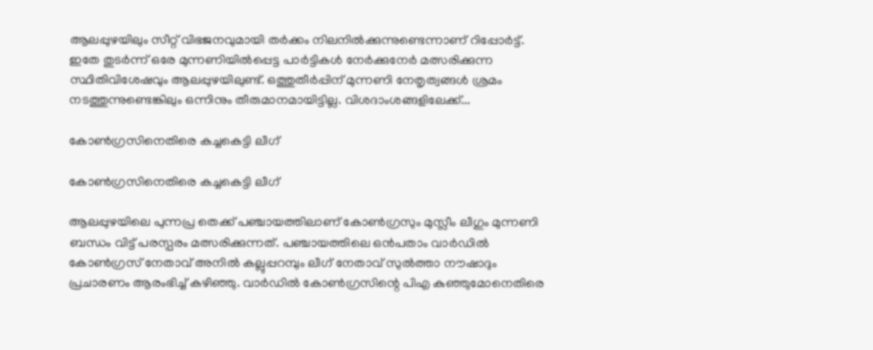ആലപ്പുഴയിലും സീറ്റ് വിഭജനവുമായി തര്‍ക്കം നിലനില്‍ക്കുന്നുണ്ടെന്നാണ് റിപ്പോര്‍ട്ട്. ഇതേ തുടര്‍ന്ന് ഒരേ മുന്നണിയില്‍പ്പെട്ട പാര്‍ട്ടികള്‍ നേര്‍ക്കുനേര്‍ മത്സരിക്കുന്ന സ്ഥിതിവിശേഷവും ആലപ്പുഴയിലുണ്ട്. ഒത്തുതീര്‍പ്പിന് മുന്നണി നേതൃത്വങ്ങള്‍ ശ്രമം നടത്തുന്നുണ്ടെങ്കിലും ഒന്നിനും തീരുമാനമായിട്ടില്ല. വിശദാംശങ്ങളിലേക്ക്...

കോണ്‍ഗ്രസിനെതിരെ കച്ചകെട്ടി ലീഗ്

കോണ്‍ഗ്രസിനെതിരെ കച്ചകെട്ടി ലീഗ്

ആലപ്പുഴയിലെ പുന്നപ്ര തെക്ക് പഞ്ചായത്തിലാണ് കോണ്‍ഗ്രസും മുസ്ലീം ലീഗും മുന്നണി ബന്ധം വിട്ട് പരസ്പരം മത്സരിക്കുന്നത്. പഞ്ചായത്തിലെ ഒന്‍പതാം വാര്‍ഡില്‍ കോണ്‍ഗ്രസ് നേതാവ് അനില്‍ കല്ലുപ്പറമ്പും ലീഗ് നേതാവ് സുല്‍ത്താ നൗഷാദും പ്രചാരണം ആരംഭിച്ച് കഴിഞ്ഞു. വാര്‍ഡില്‍ കോണ്‍ഗ്രസിന്റെ പിഎ കുഞ്ഞുമോനെതിരെ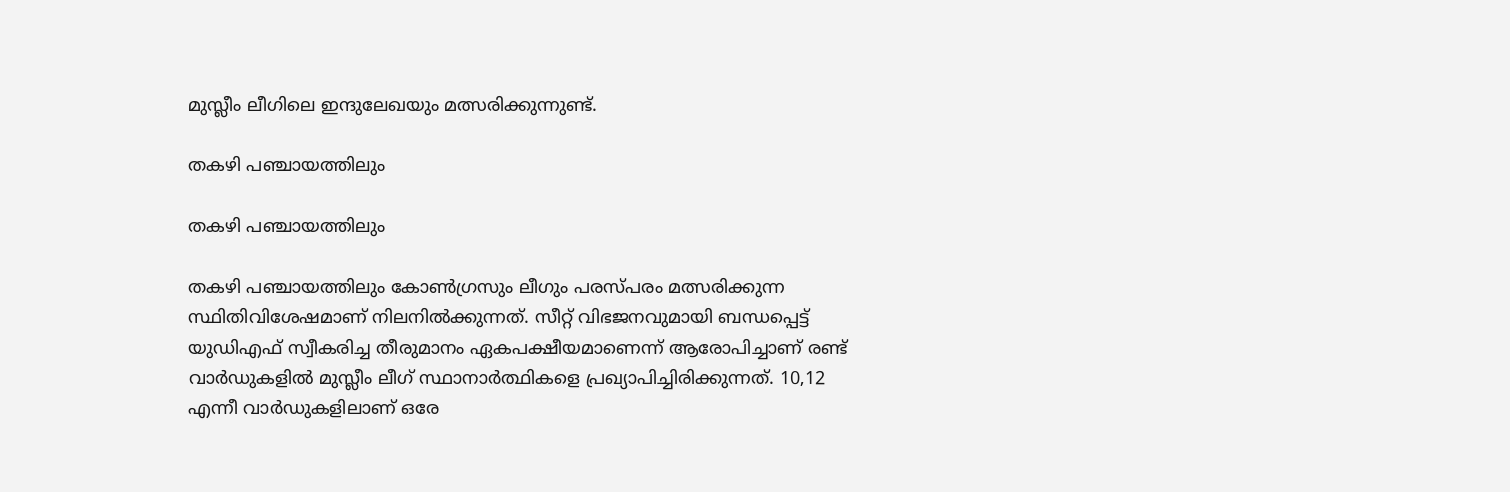മുസ്ലീം ലീഗിലെ ഇന്ദുലേഖയും മത്സരിക്കുന്നുണ്ട്.

തകഴി പഞ്ചായത്തിലും

തകഴി പഞ്ചായത്തിലും

തകഴി പഞ്ചായത്തിലും കോണ്‍ഗ്രസും ലീഗും പരസ്പരം മത്സരിക്കുന്ന സ്ഥിതിവിശേഷമാണ് നിലനില്‍ക്കുന്നത്. സീറ്റ് വിഭജനവുമായി ബന്ധപ്പെട്ട് യുഡിഎഫ് സ്വീകരിച്ച തീരുമാനം ഏകപക്ഷീയമാണെന്ന് ആരോപിച്ചാണ് രണ്ട് വാര്‍ഡുകളില്‍ മുസ്ലീം ലീഗ് സ്ഥാനാര്‍ത്ഥികളെ പ്രഖ്യാപിച്ചിരിക്കുന്നത്. 10,12 എന്നീ വാര്‍ഡുകളിലാണ് ഒരേ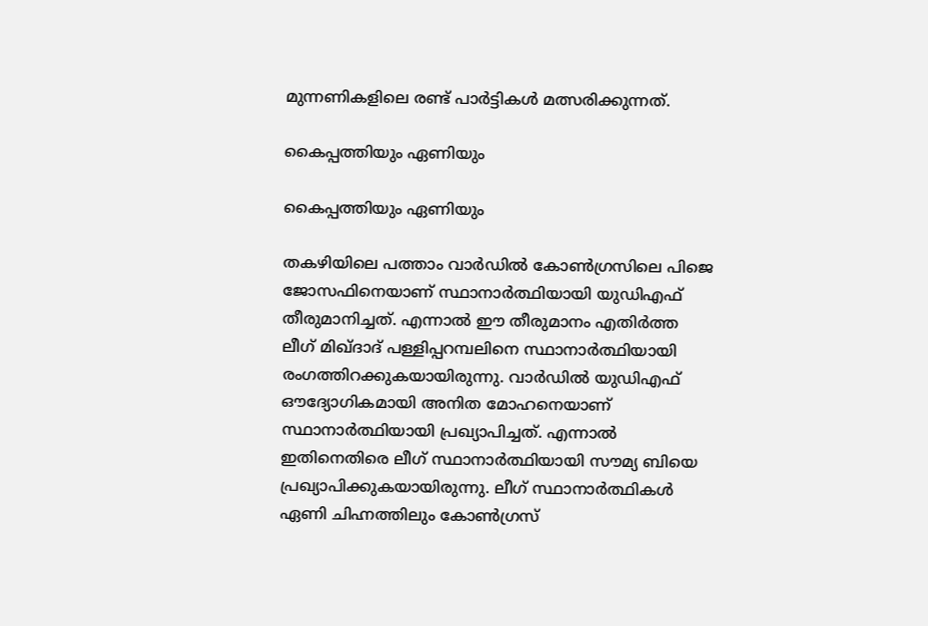മുന്നണികളിലെ രണ്ട് പാര്‍ട്ടികള്‍ മത്സരിക്കുന്നത്.

കൈപ്പത്തിയും ഏണിയും

കൈപ്പത്തിയും ഏണിയും

തകഴിയിലെ പത്താം വാര്‍ഡില്‍ കോണ്‍ഗ്രസിലെ പിജെ ജോസഫിനെയാണ് സ്ഥാനാര്‍ത്ഥിയായി യുഡിഎഫ് തീരുമാനിച്ചത്. എന്നാല്‍ ഈ തീരുമാനം എതിര്‍ത്ത ലീഗ് മിഖ്ദാദ് പള്ളിപ്പറമ്പലിനെ സ്ഥാനാര്‍ത്ഥിയായി രംഗത്തിറക്കുകയായിരുന്നു. വാര്‍ഡില്‍ യുഡിഎഫ് ഔദ്യോഗികമായി അനിത മോഹനെയാണ് സ്ഥാനാര്‍ത്ഥിയായി പ്രഖ്യാപിച്ചത്. എന്നാല്‍ ഇതിനെതിരെ ലീഗ് സ്ഥാനാര്‍ത്ഥിയായി സൗമ്യ ബിയെ പ്രഖ്യാപിക്കുകയായിരുന്നു. ലീഗ് സ്ഥാനാര്‍ത്ഥികള്‍ ഏണി ചിഹ്നത്തിലും കോണ്‍ഗ്രസ്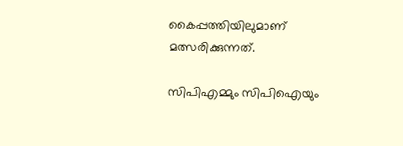കൈപ്പത്തിയിലുമാണ് മത്സരിക്കുന്നത്.

സിപിഎമ്മും സിപിഐയും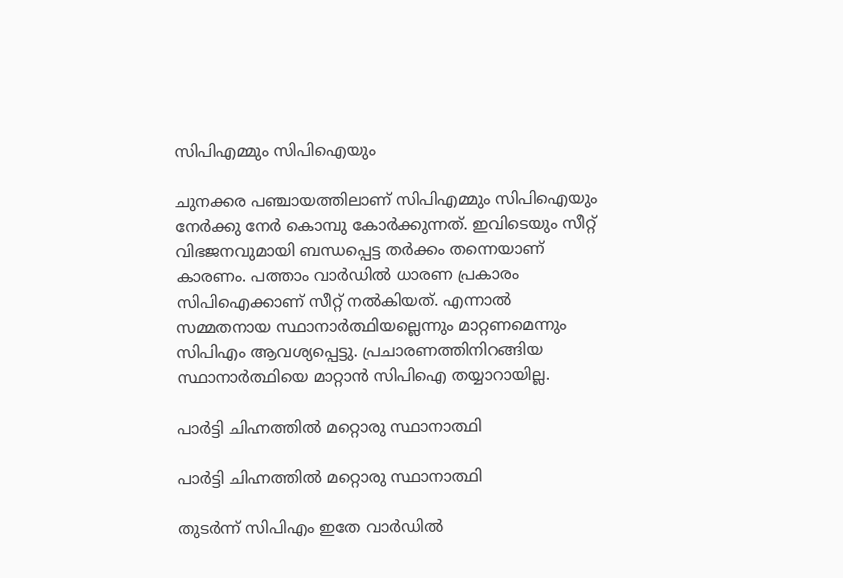സിപിഎമ്മും സിപിഐയും

ചുനക്കര പഞ്ചായത്തിലാണ് സിപിഎമ്മും സിപിഐയും നേര്‍ക്കു നേര്‍ കൊമ്പു കോര്‍ക്കുന്നത്. ഇവിടെയും സീറ്റ് വിഭജനവുമായി ബന്ധപ്പെട്ട തര്‍ക്കം തന്നെയാണ് കാരണം. പത്താം വാര്‍ഡില്‍ ധാരണ പ്രകാരം സിപിഐക്കാണ് സീറ്റ് നല്‍കിയത്. എന്നാല്‍ സമ്മതനായ സ്ഥാനാര്‍ത്ഥിയല്ലെന്നും മാറ്റണമെന്നും സിപിഎം ആവശ്യപ്പെട്ടു. പ്രചാരണത്തിനിറങ്ങിയ സ്ഥാനാര്‍ത്ഥിയെ മാറ്റാന്‍ സിപിഐ തയ്യാറായില്ല.

പാര്‍ട്ടി ചിഹ്നത്തില്‍ മറ്റൊരു സ്ഥാനാത്ഥി

പാര്‍ട്ടി ചിഹ്നത്തില്‍ മറ്റൊരു സ്ഥാനാത്ഥി

തുടര്‍ന്ന് സിപിഎം ഇതേ വാര്‍ഡില്‍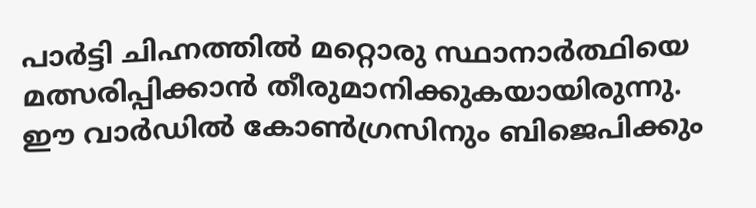പാര്‍ട്ടി ചിഹ്നത്തില്‍ മറ്റൊരു സ്ഥാനാര്‍ത്ഥിയെ മത്സരിപ്പിക്കാന്‍ തീരുമാനിക്കുകയായിരുന്നു. ഈ വാര്‍ഡില്‍ കോണ്‍ഗ്രസിനും ബിജെപിക്കും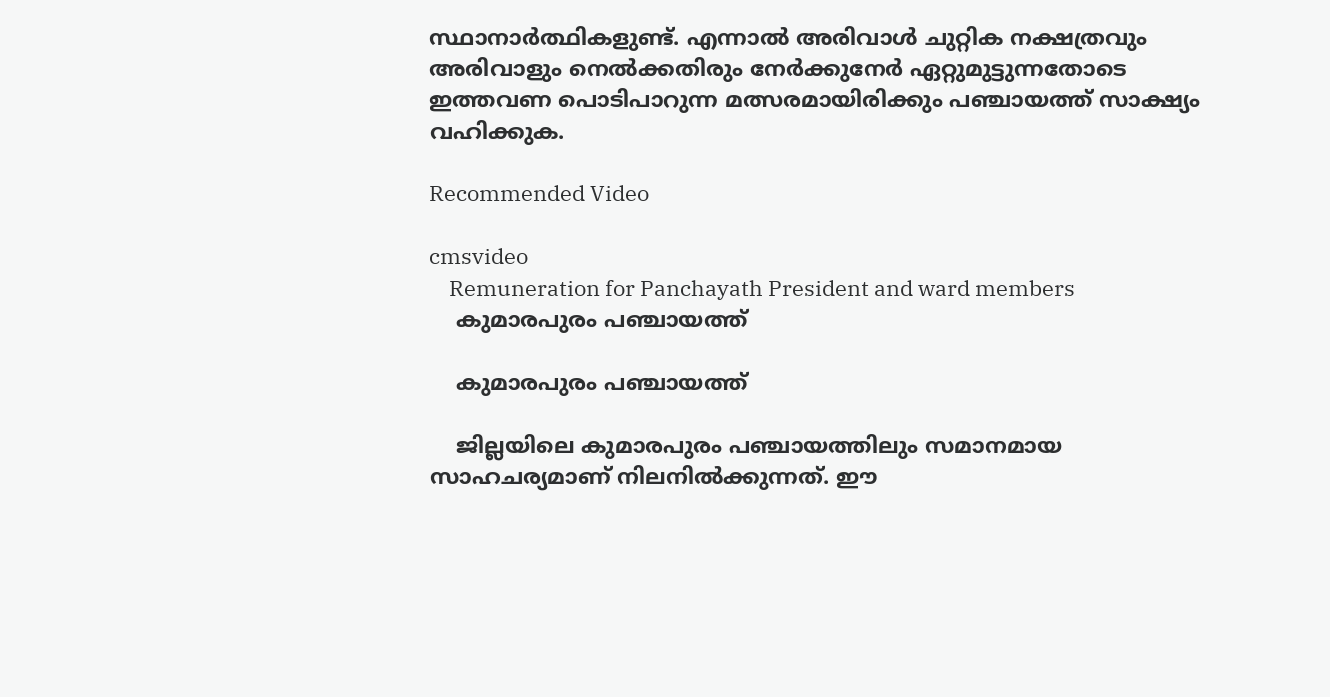സ്ഥാനാര്‍ത്ഥികളുണ്ട്. എന്നാല്‍ അരിവാള്‍ ചുറ്റിക നക്ഷത്രവും അരിവാളും നെല്‍ക്കതിരും നേര്‍ക്കുനേര്‍ ഏറ്റുമുട്ടുന്നതോടെ ഇത്തവണ പൊടിപാറുന്ന മത്സരമായിരിക്കും പഞ്ചായത്ത് സാക്ഷ്യം വഹിക്കുക.

Recommended Video

cmsvideo
    Remuneration for Panchayath President and ward members
    കുമാരപുരം പഞ്ചായത്ത്

    കുമാരപുരം പഞ്ചായത്ത്

    ജില്ലയിലെ കുമാരപുരം പഞ്ചായത്തിലും സമാനമായ സാഹചര്യമാണ് നിലനില്‍ക്കുന്നത്. ഈ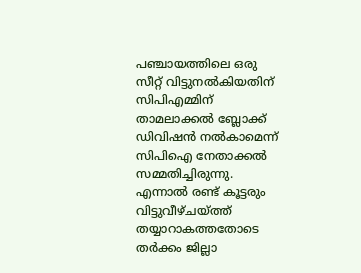പഞ്ചായത്തിലെ ഒരു സീറ്റ് വിട്ടുനല്‍കിയതിന് സിപിഎമ്മിന് താമലാക്കല്‍ ബ്ലോക്ക് ഡിവിഷന്‍ നല്‍കാമെന്ന് സിപിഐ നേതാക്കല്‍ സമ്മതിച്ചിരുന്നു. എന്നാല്‍ രണ്ട് കൂട്ടരും വിട്ടുവീഴ്ചയ്ത്ത് തയ്യാറാകത്തതോടെ തര്‍ക്കം ജില്ലാ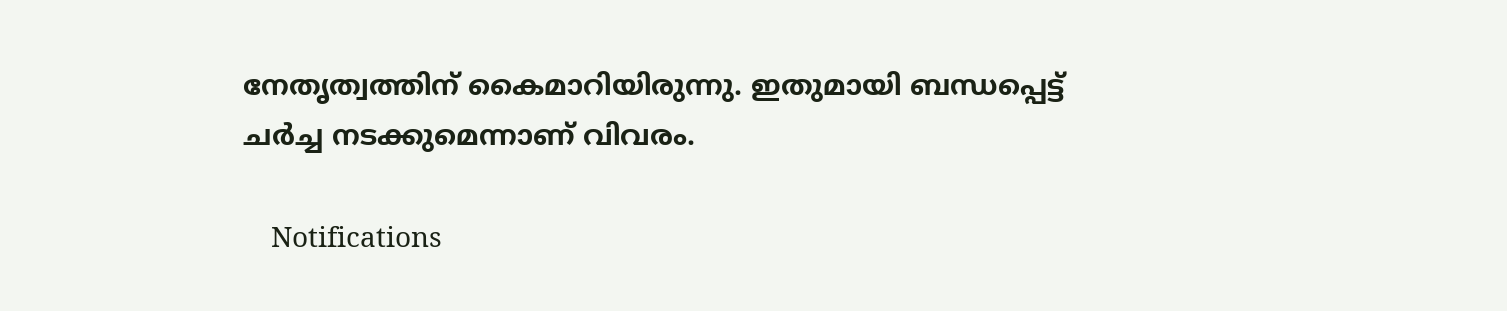നേതൃത്വത്തിന് കൈമാറിയിരുന്നു. ഇതുമായി ബന്ധപ്പെട്ട് ചര്‍ച്ച നടക്കുമെന്നാണ് വിവരം.

    Notifications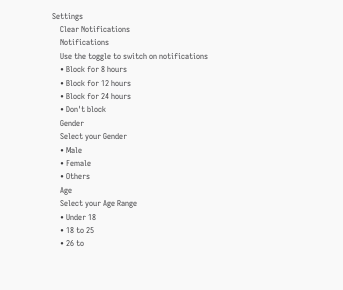Settings
    Clear Notifications
    Notifications
    Use the toggle to switch on notifications
    • Block for 8 hours
    • Block for 12 hours
    • Block for 24 hours
    • Don't block
    Gender
    Select your Gender
    • Male
    • Female
    • Others
    Age
    Select your Age Range
    • Under 18
    • 18 to 25
    • 26 to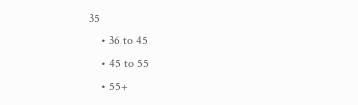35
    • 36 to 45
    • 45 to 55
    • 55+